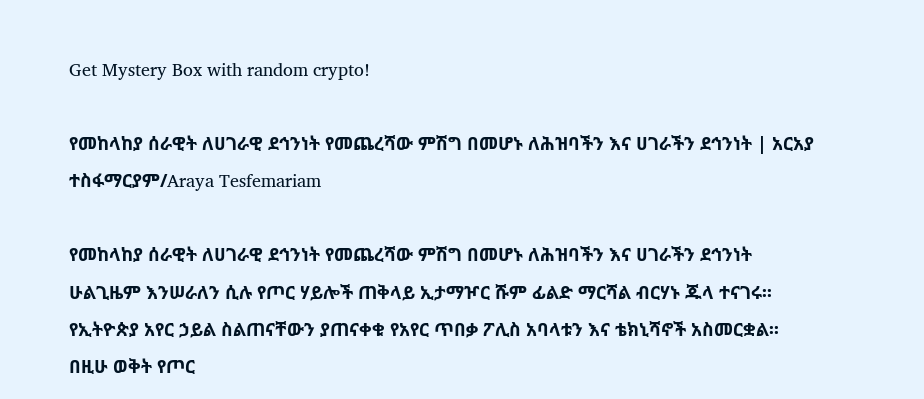Get Mystery Box with random crypto!

የመከላከያ ሰራዊት ለሀገራዊ ደኅንነት የመጨረሻው ምሽግ በመሆኑ ለሕዝባችን እና ሀገራችን ደኅንነት | አርአያ ተስፋማርያም/Araya Tesfemariam

የመከላከያ ሰራዊት ለሀገራዊ ደኅንነት የመጨረሻው ምሽግ በመሆኑ ለሕዝባችን እና ሀገራችን ደኅንነት ሁልጊዜም እንሠራለን ሲሉ የጦር ሃይሎች ጠቅላይ ኢታማዦር ሹም ፊልድ ማርሻል ብርሃኑ ጁላ ተናገሩ፡፡
የኢትዮጵያ አየር ኃይል ስልጠናቸውን ያጠናቀቁ የአየር ጥበቃ ፖሊስ አባላቱን እና ቴክኒሻኖች አስመርቋል፡፡
በዚሁ ወቅት የጦር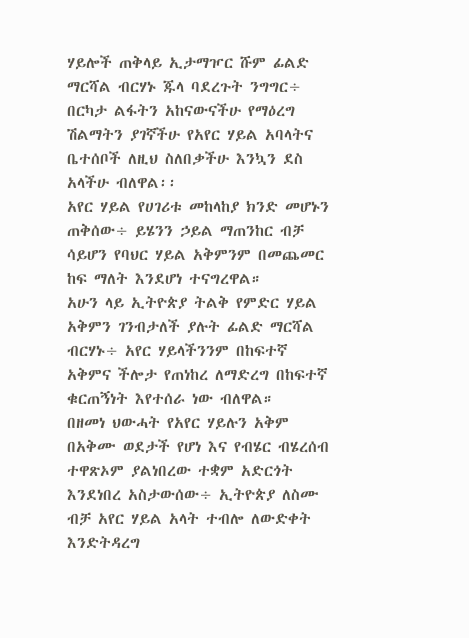ሃይሎች ጠቅላይ ኢታማዦር ሹም ፊልድ ማርሻል ብርሃኑ ጁላ ባደረጉት ንግግር÷ በርካታ ልፋትን አከናውናችሁ የማዕረግ ሽልማትን ያገኛችሁ የአየር ሃይል አባላትና ቤተሰቦች ለዚህ ስለበቃችሁ እንኳን ደስ አላችሁ ብለዋል፡፡
አየር ሃይል የሀገሪቱ መከላከያ ክንድ መሆኑን ጠቅሰው÷ ይሄንን ኃይል ማጠንከር ብቻ ሳይሆን የባህር ሃይል አቅምንም በመጨመር ከፍ ማለት እንደሆነ ተናግረዋል።
አሁን ላይ ኢትዮጵያ ትልቅ የምድር ሃይል አቅምን ገንብታለች ያሉት ፊልድ ማርሻል ብርሃኑ÷ አየር ሃይላችንንም በከፍተኛ አቅምና ችሎታ የጠነከረ ለማድረግ በከፍተኛ ቁርጠኝነት እየተሰራ ነው ብለዋል።
በዘመነ ህውሓት የአየር ሃይሉን አቅም በአቅሙ ወደታች የሆነ እና የብሄር ብሄረሰብ ተዋጽኦም ያልነበረው ተቋም አድርጎት እንደነበረ አስታውሰው÷ ኢትዮጵያ ለስሙ ብቻ አየር ሃይል አላት ተብሎ ለውድቀት እንድትዳረግ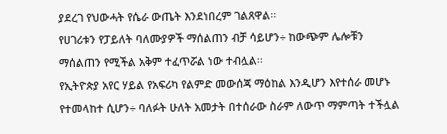ያደረገ የህውሓት የሴራ ውጤት እንደነበረም ገልጸዋል፡፡
የሀገሪቱን የፓይለት ባለሙያዎች ማሰልጠን ብቻ ሳይሆን÷ ከውጭም ሌሎቹን ማሰልጠን የሚችል አቅም ተፈጥሯል ነው ተብሏል፡፡
የኢትዮጵያ አየር ሃይል የአፍሪካ የልምድ መውሰጃ ማዕከል እንዲሆን እየተሰራ መሆኑ የተመላከተ ሲሆን÷ ባለፉት ሁለት አመታት በተሰራው ስራም ለውጥ ማምጣት ተችሏል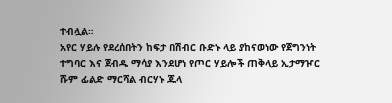ተብሏል።
አየር ሃይሉ የደረሰበትን ከፍታ በሽብር ቡድኑ ላይ ያከናወነው የጀግንነት ተግባር እና ጀብዱ ማሳያ እንደሆነ የጦር ሃይሎች ጠቅላይ ኢታማዦር ሹም ፊልድ ማርሻል ብርሃኑ ጁላ